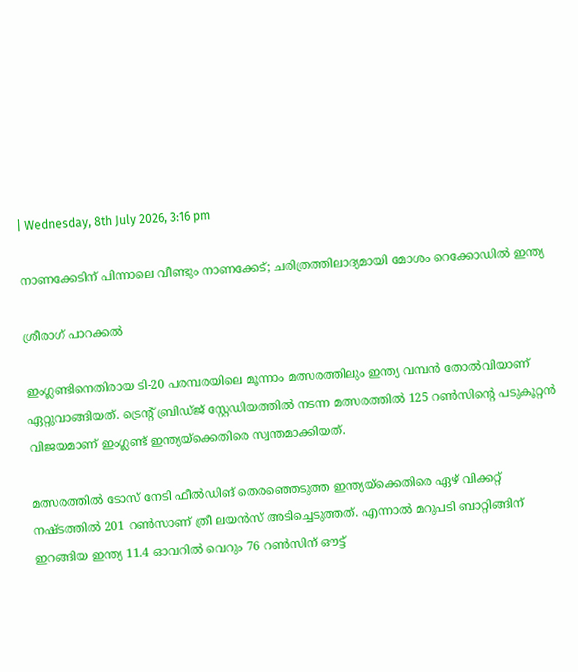| Wednesday, 8th July 2026, 3:16 pm

നാണക്കേടിന് പിന്നാലെ വീണ്ടും നാണക്കേട്; ചരിത്രത്തിലാദ്യമായി മോശം റെക്കോഡില്‍ ഇന്ത്യ

ശ്രീരാഗ് പാറക്കല്‍

ഇംഗ്ലണ്ടിനെതിരായ ടി-20 പരമ്പരയിലെ മൂന്നാം മത്സരത്തിലും ഇന്ത്യ വമ്പന്‍ തോല്‍വിയാണ് ഏറ്റുവാങ്ങിയത്. ട്രെന്റ് ബ്രിഡ്ജ് സ്റ്റേഡിയത്തില്‍ നടന്ന മത്സരത്തില്‍ 125 റണ്‍സിന്റെ പടുകൂറ്റന്‍ വിജയമാണ് ഇംഗ്ലണ്ട് ഇന്ത്യയ്‌ക്കെതിരെ സ്വന്തമാക്കിയത്.

മത്സരത്തില്‍ ടോസ് നേടി ഫീല്‍ഡിങ് തെരഞ്ഞെടുത്ത ഇന്ത്യയ്‌ക്കെതിരെ ഏഴ് വിക്കറ്റ് നഷ്ടത്തില്‍ 201 റണ്‍സാണ് ത്രീ ലയന്‍സ് അടിച്ചെടുത്തത്. എന്നാല്‍ മറുപടി ബാറ്റിങ്ങിന് ഇറങ്ങിയ ഇന്ത്യ 11.4 ഓവറില്‍ വെറും 76 റണ്‍സിന് ഔട്ട്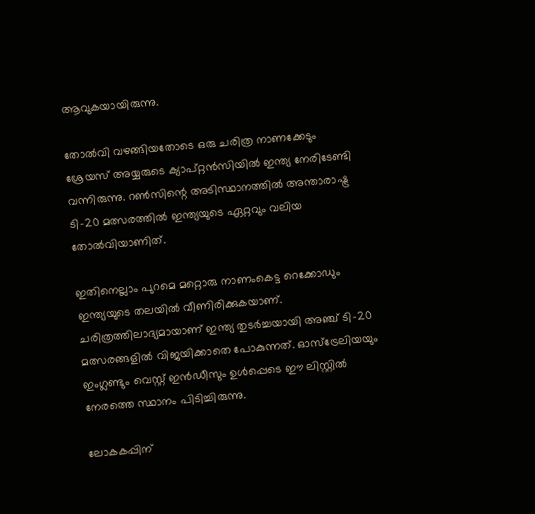ആവുകയായിരുന്നു.

തോല്‍വി വഴങ്ങിയതോടെ ഒരു ചരിത്ര നാണക്കേടും ശ്രേയസ് അയ്യരുടെ ക്യാപ്റ്റന്‍സിയില്‍ ഇന്ത്യ നേരിടേണ്ടി വന്നിരുന്നു. റണ്‍സിന്റെ അടിസ്ഥാനത്തില്‍ അന്താരാഷ്ട്ര ടി-20 മത്സരത്തില്‍ ഇന്ത്യയുടെ ഏറ്റവും വലിയ തോല്‍വിയാണിത്.

ഇതിനെല്ലാം പുറമെ മറ്റൊരു നാണംകെട്ട റെക്കോഡും ഇന്ത്യയുടെ തലയില്‍ വീണിരിക്കുകയാണ്. ചരിത്രത്തിലാദ്യമായാണ് ഇന്ത്യ തുടര്‍ച്ചയായി അഞ്ച് ടി-20 മത്സരങ്ങളില്‍ വിജയിക്കാതെ പോകുന്നത്. ഓസ്‌ട്രേലിയയും ഇംഗ്ലണ്ടും വെസ്റ്റ് ഇന്‍ഡീസും ഉള്‍പ്പെടെ ഈ ലിസ്റ്റില്‍ നേരത്തെ സ്ഥാനം പിടിച്ചിരുന്നു.

ലോകകപ്പിന്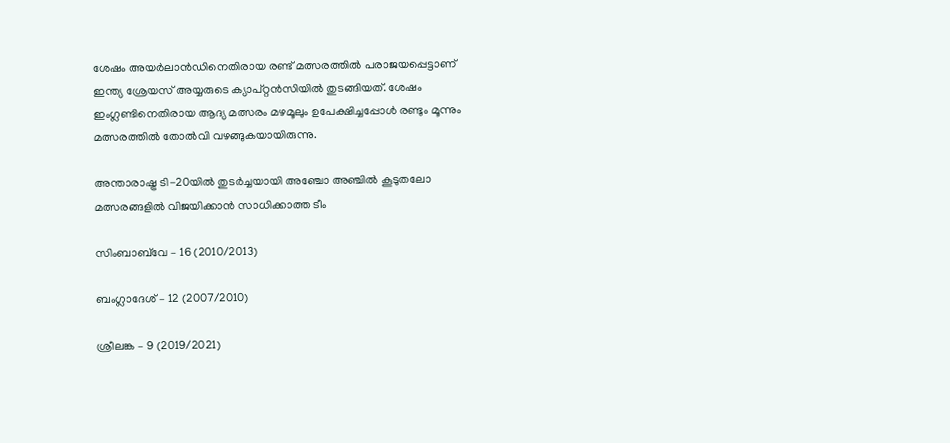ശേഷം അയര്‍ലാന്‍ഡിനെതിരായ രണ്ട് മത്സരത്തില്‍ പരാജയപ്പെട്ടാണ് ഇന്ത്യ ശ്രേയസ് അയ്യരുടെ ക്യാപ്റ്റന്‍സിയില്‍ തുടങ്ങിയത്. ശേഷം ഇംഗ്ലണ്ടിനെതിരായ ആദ്യ മത്സരം മഴമൂലും ഉപേക്ഷിച്ചപ്പോള്‍ രണ്ടും മൂന്നും മത്സരത്തില്‍ തോല്‍വി വഴങ്ങുകയായിരുന്നു.

അന്താരാഷ്ട്ര ടി-20യില്‍ തുടര്‍ച്ചയായി അഞ്ചോ അഞ്ചില്‍ കൂടുതലോ മത്സരങ്ങളില്‍ വിജയിക്കാന്‍ സാധിക്കാത്ത ടീം

സിംബാബ്‌വേ – 16 (2010/2013)

ബംഗ്ലാദേശ് – 12 (2007/2010)

ശ്രീലങ്ക – 9 (2019/2021)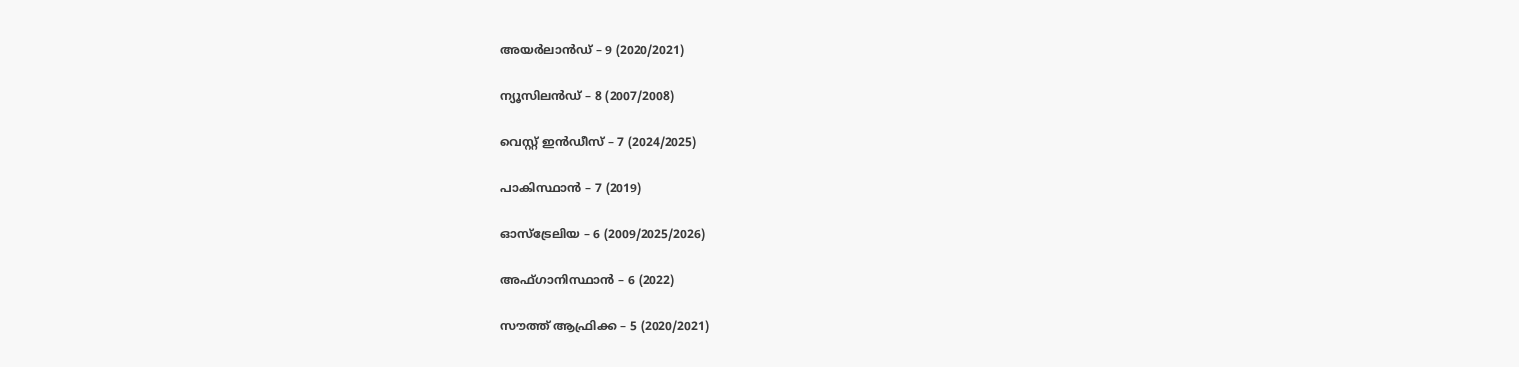അയര്‍ലാന്‍ഡ് – 9 (2020/2021)

ന്യൂസിലന്‍ഡ് – 8 (2007/2008)

വെസ്റ്റ് ഇന്‍ഡീസ് – 7 (2024/2025)

പാകിസ്ഥാന്‍ – 7 (2019)

ഓസ്‌ട്രേലിയ – 6 (2009/2025/2026)

അഫ്ഗാനിസ്ഥാന്‍ – 6 (2022)

സൗത്ത് ആഫ്രിക്ക – 5 (2020/2021)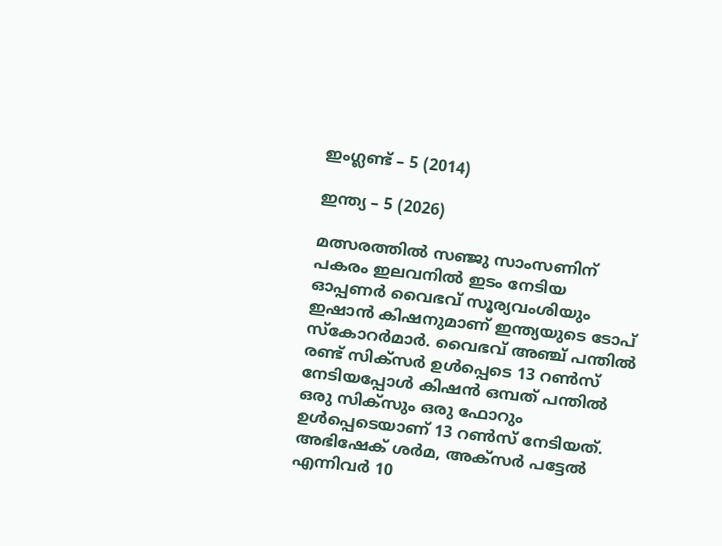ഇംഗ്ലണ്ട് – 5 (2014)

ഇന്ത്യ – 5 (2026)

മത്സരത്തില്‍ സഞ്ജു സാംസണിന് പകരം ഇലവനില്‍ ഇടം നേടിയ ഓപ്പണര്‍ വൈഭവ് സൂര്യവംശിയും ഇഷാന്‍ കിഷനുമാണ് ഇന്ത്യയുടെ ടോപ് സ്‌കോറര്‍മാര്‍. വൈഭവ് അഞ്ച് പന്തില്‍ രണ്ട് സിക്‌സര്‍ ഉള്‍പ്പെടെ 13 റണ്‍സ് നേടിയപ്പോള്‍ കിഷന്‍ ഒമ്പത് പന്തില്‍ ഒരു സിക്‌സും ഒരു ഫോറും ഉള്‍പ്പെടെയാണ് 13 റണ്‍സ് നേടിയത്. അഭിഷേക് ശര്‍മ, അക്‌സര്‍ പട്ടേല്‍ എന്നിവര്‍ 10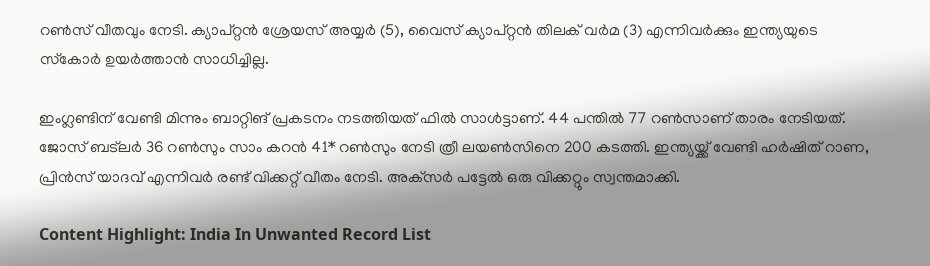റണ്‍സ് വീതവും നേടി. ക്യാപ്റ്റന്‍ ശ്രേയസ് അയ്യര്‍ (5), വൈസ് ക്യാപ്റ്റന്‍ തിലക് വര്‍മ (3) എന്നിവര്‍ക്കും ഇന്ത്യയുടെ സ്‌കോര്‍ ഉയര്‍ത്താന്‍ സാധിച്ചില്ല.

ഇംഗ്ലണ്ടിന് വേണ്ടി മിന്നും ബാറ്റിങ് പ്രകടനം നടത്തിയത് ഫില്‍ സാള്‍ട്ടാണ്. 44 പന്തില്‍ 77 റണ്‍സാണ് താരം നേടിയത്. ജോസ് ബട്‌ലര്‍ 36 റണ്‍സും സാം കറന്‍ 41* റണ്‍സും നേടി ത്രീ ലയണ്‍സിനെ 200 കടത്തി. ഇന്ത്യയ്ക്ക് വേണ്ടി ഹര്‍ഷിത് റാണ, പ്രിന്‍സ് യാദവ് എന്നിവര്‍ രണ്ട് വിക്കറ്റ് വീതം നേടി. അക്‌സര്‍ പട്ടേല്‍ ഒരു വിക്കറ്റും സ്വന്തമാക്കി.

Content Highlight: India In Unwanted Record List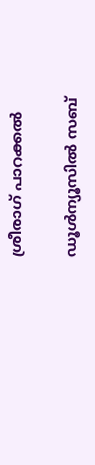ശ്രീരാഗ് പാറക്കല്‍

ഡൂള്‍ന്യൂസില്‍ സബ്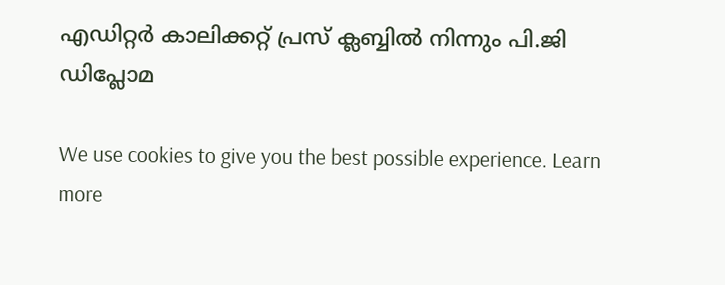എഡിറ്റര്‍ കാലിക്കറ്റ് പ്രസ് ക്ലബ്ബില്‍ നിന്നും പി.ജി ഡിപ്ലോമ

We use cookies to give you the best possible experience. Learn more